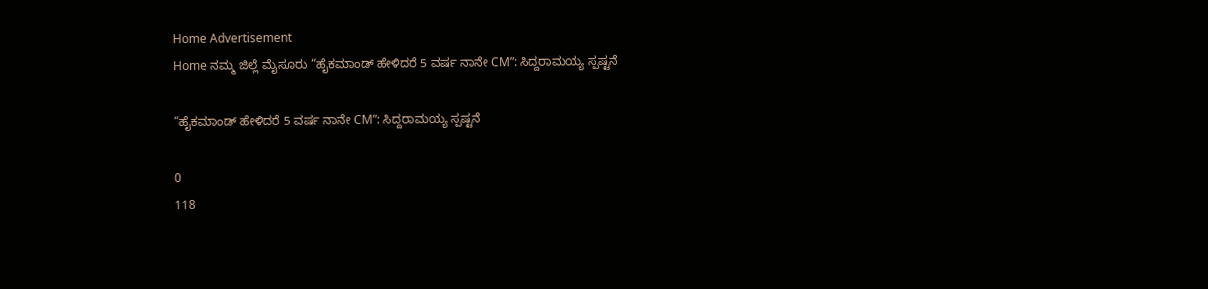Home Advertisement
Home ನಮ್ಮ ಜಿಲ್ಲೆ ಮೈಸೂರು “ಹೈಕಮಾಂಡ್ ಹೇಳಿದರೆ 5 ವರ್ಷ ನಾನೇ CM”: ಸಿದ್ದರಾಮಯ್ಯ ಸ್ಪಷ್ಟನೆ

“ಹೈಕಮಾಂಡ್ ಹೇಳಿದರೆ 5 ವರ್ಷ ನಾನೇ CM”: ಸಿದ್ದರಾಮಯ್ಯ ಸ್ಪಷ್ಟನೆ

0
118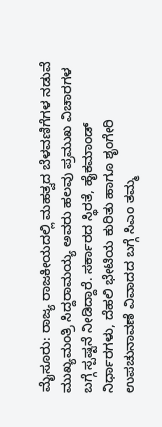ಮೈಸೂರು: ರಾಜ್ಯ ರಾಜಕೀಯದಲ್ಲಿ ಮಹತ್ವದ ಬೆಳವಣಿಗೆಗಳ ನಡುವೆ ಮುಖ್ಯಮಂತ್ರಿ ಸಿದ್ದರಾಮಯ್ಯ ಅವರು ಹಲವು ಪ್ರಮುಖ ವಿಚಾರಗಳ ಬಗ್ಗೆ ಸ್ಪಷ್ಟನೆ ನೀಡಿದ್ದಾರೆ. ಸರ್ಕಾರದ ಸ್ಥಿರತೆ, ಹೈಕಮಾಂಡ್ ನಿರ್ಧಾರಗಳು, ದೆಹಲಿ ಭೇಟಿಯ ಕುರಿತು ಹಾಗೂ ಶೃಂಗೇರಿ ಉಪಚುನಾವಣೆ ವಿವಾದದ ಬಗ್ಗೆ ಸಿಎಂ ತಮ್ಮ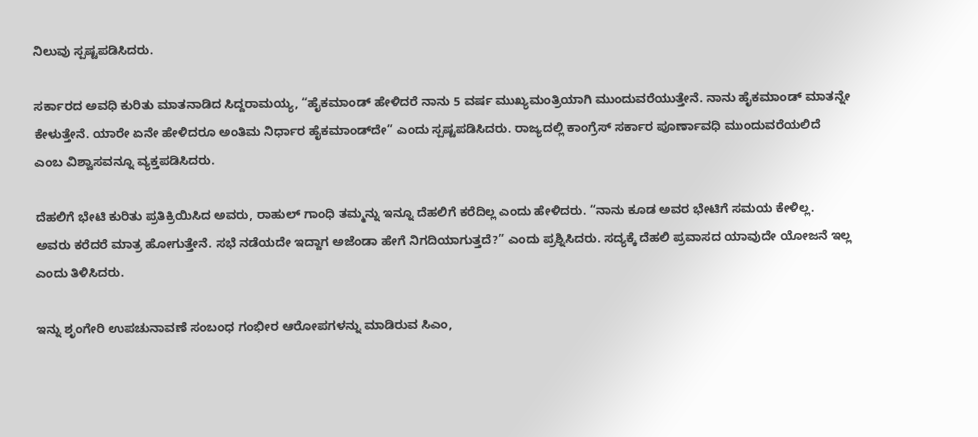ನಿಲುವು ಸ್ಪಷ್ಟಪಡಿಸಿದರು.

ಸರ್ಕಾರದ ಅವಧಿ ಕುರಿತು ಮಾತನಾಡಿದ ಸಿದ್ದರಾಮಯ್ಯ, “ಹೈಕಮಾಂಡ್ ಹೇಳಿದರೆ ನಾನು 5 ವರ್ಷ ಮುಖ್ಯಮಂತ್ರಿಯಾಗಿ ಮುಂದುವರೆಯುತ್ತೇನೆ. ನಾನು ಹೈಕಮಾಂಡ್ ಮಾತನ್ನೇ ಕೇಳುತ್ತೇನೆ. ಯಾರೇ ಏನೇ ಹೇಳಿದರೂ ಅಂತಿಮ ನಿರ್ಧಾರ ಹೈಕಮಾಂಡ್‌ದೇ” ಎಂದು ಸ್ಪಷ್ಟಪಡಿಸಿದರು. ರಾಜ್ಯದಲ್ಲಿ ಕಾಂಗ್ರೆಸ್ ಸರ್ಕಾರ ಪೂರ್ಣಾವಧಿ ಮುಂದುವರೆಯಲಿದೆ ಎಂಬ ವಿಶ್ವಾಸವನ್ನೂ ವ್ಯಕ್ತಪಡಿಸಿದರು.

ದೆಹಲಿಗೆ ಭೇಟಿ ಕುರಿತು ಪ್ರತಿಕ್ರಿಯಿಸಿದ ಅವರು, ರಾಹುಲ್‌ ಗಾಂಧಿ ತಮ್ಮನ್ನು ಇನ್ನೂ ದೆಹಲಿಗೆ ಕರೆದಿಲ್ಲ ಎಂದು ಹೇಳಿದರು. “ನಾನು ಕೂಡ ಅವರ ಭೇಟಿಗೆ ಸಮಯ ಕೇಳಿಲ್ಲ. ಅವರು ಕರೆದರೆ ಮಾತ್ರ ಹೋಗುತ್ತೇನೆ. ಸಭೆ ನಡೆಯದೇ ಇದ್ದಾಗ ಅಜೆಂಡಾ ಹೇಗೆ ನಿಗದಿಯಾಗುತ್ತದೆ?” ಎಂದು ಪ್ರಶ್ನಿಸಿದರು. ಸದ್ಯಕ್ಕೆ ದೆಹಲಿ ಪ್ರವಾಸದ ಯಾವುದೇ ಯೋಜನೆ ಇಲ್ಲ ಎಂದು ತಿಳಿಸಿದರು.

ಇನ್ನು ಶೃಂಗೇರಿ ಉಪಚುನಾವಣೆ ಸಂಬಂಧ ಗಂಭೀರ ಆರೋಪಗಳನ್ನು ಮಾಡಿರುವ ಸಿಎಂ,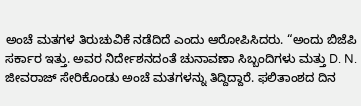ಅಂಚೆ ಮತಗಳ ತಿರುಚುವಿಕೆ ನಡೆದಿದೆ ಎಂದು ಆರೋಪಿಸಿದರು. “ಅಂದು ಬಿಜೆಪಿ ಸರ್ಕಾರ ಇತ್ತು. ಅವರ ನಿರ್ದೇಶನದಂತೆ ಚುನಾವಣಾ ಸಿಬ್ಬಂದಿಗಳು ಮತ್ತು D. N. ಜೀವರಾಜ್ ಸೇರಿಕೊಂಡು ಅಂಚೆ ಮತಗಳನ್ನು ತಿದ್ದಿದ್ದಾರೆ. ಫಲಿತಾಂಶದ ದಿನ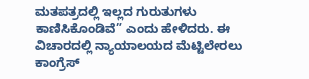ಮತಪತ್ರದಲ್ಲಿ ಇಲ್ಲದ ಗುರುತುಗಳು ಕಾಣಿಸಿಕೊಂಡಿವೆ” ಎಂದು ಹೇಳಿದರು. ಈ ವಿಚಾರದಲ್ಲಿ ನ್ಯಾಯಾಲಯದ ಮೆಟ್ಟಿಲೇರಲು ಕಾಂಗ್ರೆಸ್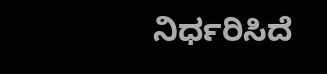ನಿರ್ಧರಿಸಿದೆ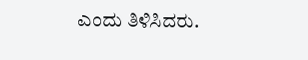ಎಂದು ತಿಳಿಸಿದರು.